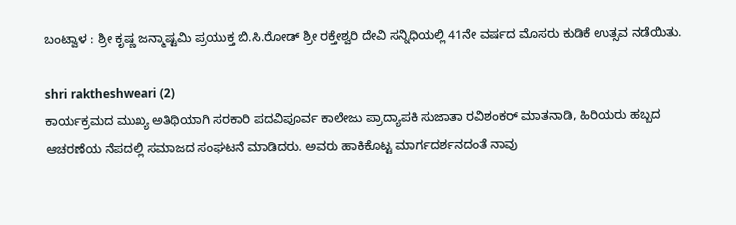ಬಂಟ್ವಾಳ : ಶ್ರೀ ಕೃಷ್ಣ ಜನ್ಮಾಷ್ಟಮಿ ಪ್ರಯುಕ್ತ ಬಿ.ಸಿ.ರೋಡ್ ಶ್ರೀ ರಕ್ತೇಶ್ವರಿ ದೇವಿ ಸನ್ನಿಧಿಯಲ್ಲಿ 41ನೇ ವರ್ಷದ ಮೊಸರು ಕುಡಿಕೆ ಉತ್ಸವ ನಡೆಯಿತು.

shri raktheshweari (2)
ಕಾರ್ಯಕ್ರಮದ ಮುಖ್ಯ ಅತಿಥಿಯಾಗಿ ಸರಕಾರಿ ಪದವಿಪೂರ್ವ ಕಾಲೇಜು ಪ್ರಾದ್ಯಾಪಕಿ ಸುಜಾತಾ ರವಿಶಂಕರ್ ಮಾತನಾಡಿ, ಹಿರಿಯರು ಹಬ್ಬದ ಆಚರಣೆಯ ನೆಪದಲ್ಲಿ ಸಮಾಜದ ಸಂಘಟನೆ ಮಾಡಿದರು. ಅವರು ಹಾಕಿಕೊಟ್ಟ ಮಾರ್ಗದರ್ಶನದಂತೆ ನಾವು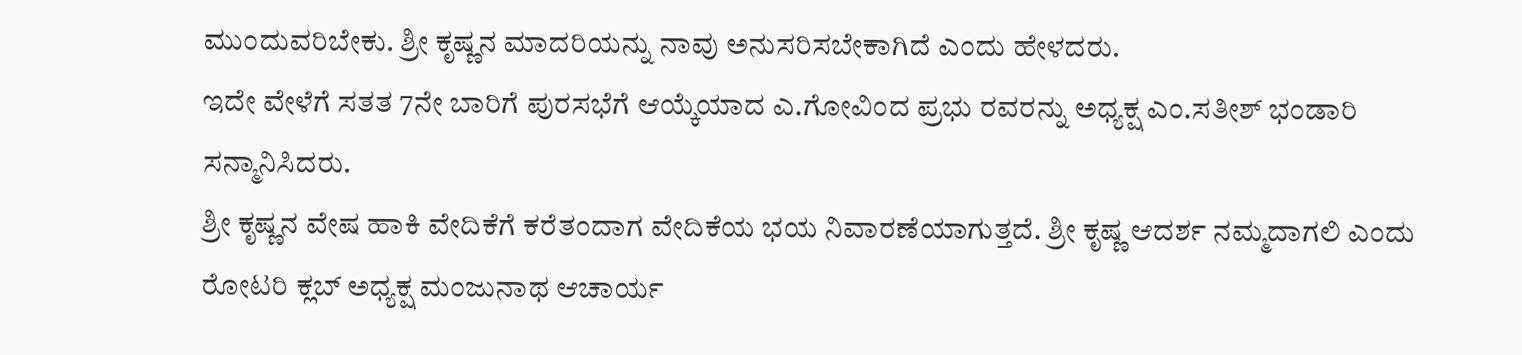ಮುಂದುವರಿಬೇಕು. ಶ್ರೀ ಕೃಷ್ಣನ ಮಾದರಿಯನ್ನು ನಾವು ಅನುಸರಿಸಬೇಕಾಗಿದೆ ಎಂದು ಹೇಳದರು.
ಇದೇ ವೇಳೆಗೆ ಸತತ 7ನೇ ಬಾರಿಗೆ ಪುರಸಭೆಗೆ ಆಯ್ಕೆಯಾದ ಎ.ಗೋವಿಂದ ಪ್ರಭು ರವರನ್ನು ಅಧ್ಯಕ್ಷ ಎಂ.ಸತೀಶ್ ಭಂಡಾರಿ ಸನ್ಮಾನಿಸಿದರು.
ಶ್ರೀ ಕೃಷ್ಣನ ವೇಷ ಹಾಕಿ ವೇದಿಕೆಗೆ ಕರೆತಂದಾಗ ವೇದಿಕೆಯ ಭಯ ನಿವಾರಣೆಯಾಗುತ್ತದೆ. ಶ್ರೀ ಕೃಷ್ಣ ಆದರ್ಶ ನಮ್ಮದಾಗಲಿ ಎಂದು ರೋಟರಿ ಕ್ಲಬ್ ಅಧ್ಯಕ್ಷ ಮಂಜುನಾಥ ಆಚಾರ್ಯ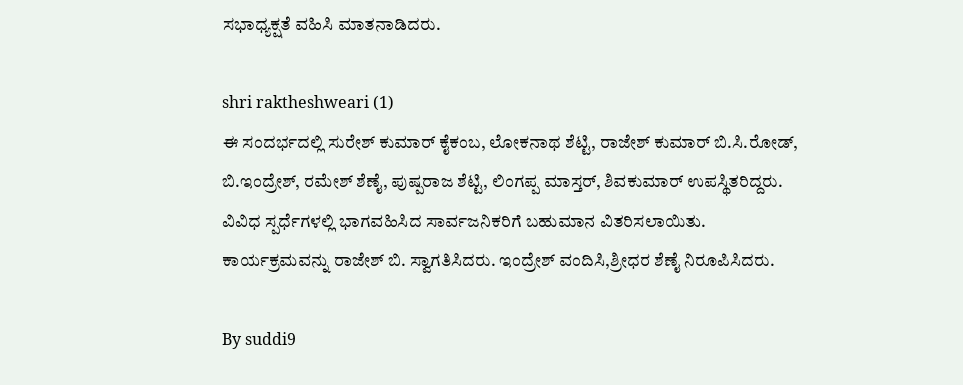ಸಭಾಧ್ಯಕ್ಷತೆ ವಹಿಸಿ ಮಾತನಾಡಿದರು.

shri raktheshweari (1)
ಈ ಸಂದರ್ಭದಲ್ಲಿ ಸುರೇಶ್ ಕುಮಾರ್ ಕೈಕಂಬ, ಲೋಕನಾಥ ಶೆಟ್ಟಿ, ರಾಜೇಶ್ ಕುಮಾರ್ ಬಿ.ಸಿ.ರೋಡ್, ಬಿ.ಇಂದ್ರೇಶ್, ರಮೇಶ್ ಶೆಣೈ, ಪುಷ್ಪರಾಜ ಶೆಟ್ಟಿ, ಲಿಂಗಪ್ಪ ಮಾಸ್ತರ್, ಶಿವಕುಮಾರ್ ಉಪಸ್ಥಿತರಿದ್ದರು.
ವಿವಿಧ ಸ್ಪರ್ಧೆಗಳಲ್ಲಿ ಭಾಗವಹಿಸಿದ ಸಾರ್ವಜನಿಕರಿಗೆ ಬಹುಮಾನ ವಿತರಿಸಲಾಯಿತು. ಕಾರ್ಯಕ್ರಮವನ್ನು ರಾಜೇಶ್ ಬಿ. ಸ್ವಾಗತಿಸಿದರು. ಇಂದ್ರೇಶ್ ವಂದಿಸಿ,ಶ್ರೀಧರ ಶೆಣೈ ನಿರೂಪಿಸಿದರು.

By suddi9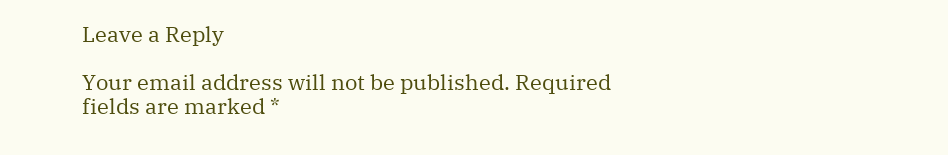Leave a Reply

Your email address will not be published. Required fields are marked *